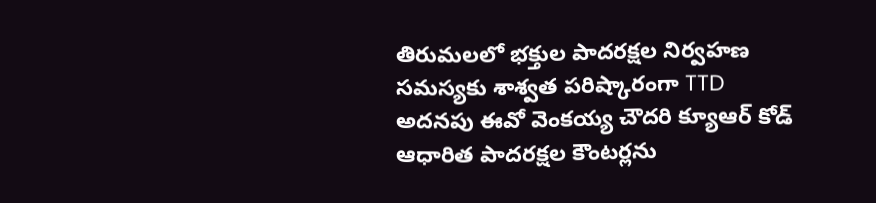తిరుమలలో భక్తుల పాదరక్షల నిర్వహణ సమస్యకు శాశ్వత పరిష్కారంగా TTD అదనపు ఈవో వెంకయ్య చౌదరి క్యూఆర్ కోడ్ ఆధారిత పాదరక్షల కౌంటర్లను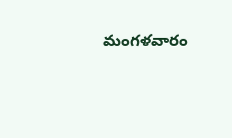మంగళవారం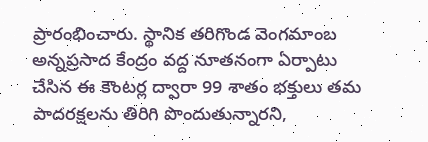ప్రారంభించారు. స్థానిక తరిగొండ వెంగమాంబ అన్నప్రసాద కేంద్రం వద్ద నూతనంగా ఏర్పాటు చేసిన ఈ కౌంటర్ల ద్వారా 99 శాతం భక్తులు తమ పాదరక్షలను తిరిగి పొందుతున్నారని,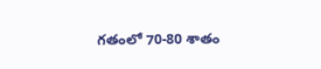గతంలో 70-80 శాతం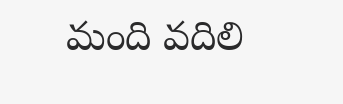మంది వదిలి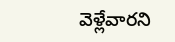వెళ్లేవారని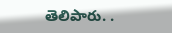తెలిపారు. .